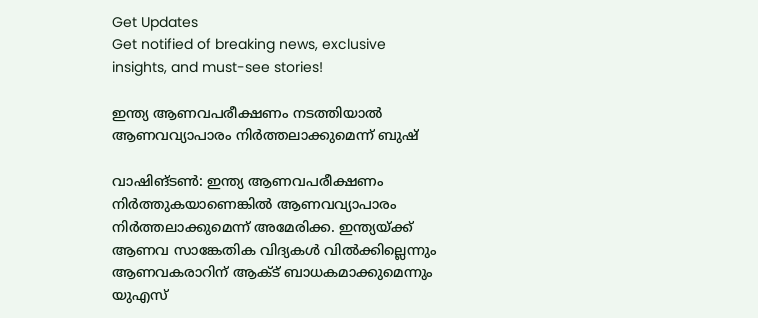Get Updates
Get notified of breaking news, exclusive insights, and must-see stories!

ഇന്ത്യ ആണവപരീക്ഷണം നടത്തിയാല്‍ ആണവവ്യാപാരം നിര്‍ത്തലാക്കുമെന്ന്‌ ബുഷ്‌

വാഷിങ്‌ടണ്‍: ഇന്ത്യ ആണവപരീക്ഷണം നിര്‍ത്തുകയാണെങ്കില്‍ ആണവവ്യാപാരം നിര്‍ത്തലാക്കുമെന്ന്‌ അമേരിക്ക. ഇന്ത്യയ്‌ക്ക്‌ ആണവ സാങ്കേതിക വിദ്യകള്‍ വില്‍ക്കില്ലെന്നും ആണവകരാറിന്‌ ആക്ട്‌ ബാധകമാക്കുമെന്നും യുഎസ്‌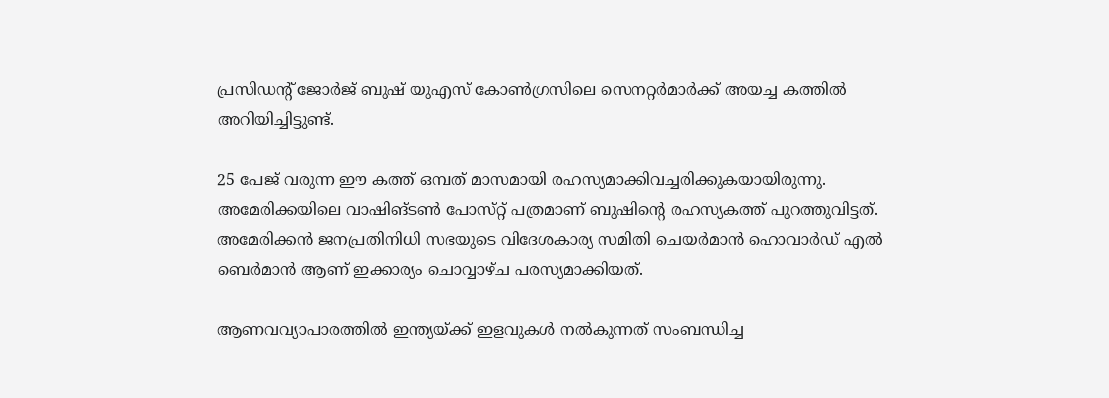പ്രസിഡന്റ്‌ ജോര്‍ജ്‌ ബുഷ്‌ യുഎസ്‌ കോണ്‍ഗ്രസിലെ സെനറ്റര്‍മാര്‍ക്ക്‌ അയച്ച കത്തില്‍ അറിയിച്ചിട്ടുണ്ട്‌.

25 പേജ്‌ വരുന്ന ഈ കത്ത്‌ ഒമ്പത്‌ മാസമായി രഹസ്യമാക്കിവച്ചരിക്കുകയായിരുന്നു. അമേരിക്കയിലെ വാഷിങ്‌ടണ്‍ പോസ്‌റ്റ്‌ പത്രമാണ്‌ ബുഷിന്റെ രഹസ്യകത്ത്‌ പുറത്തുവിട്ടത്‌. അമേരിക്കന്‍ ജനപ്രതിനിധി സഭയുടെ വിദേശകാര്യ സമിതി ചെയര്‍മാന്‍ ഹൊവാര്‍ഡ്‌ എല്‍ ബെര്‍മാന്‍ ആണ്‌ ഇക്കാര്യം ചൊവ്വാഴ്‌ച പരസ്യമാക്കിയത്‌.

ആണവവ്യാപാരത്തില്‍ ഇന്ത്യയ്‌ക്ക്‌ ഇളവുകള്‍ നല്‍കുന്നത്‌ സംബന്ധിച്ച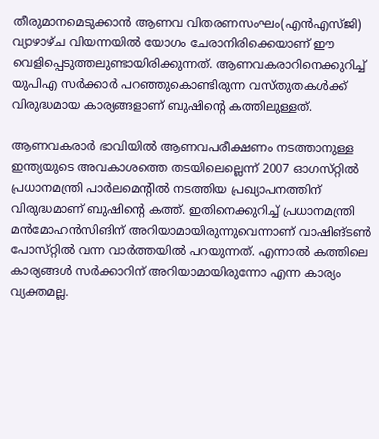തീരുമാനമെടുക്കാന്‍ ആണവ വിതരണസംഘം(എന്‍എസ്‌ജി) വ്യാഴാഴ്‌ച വിയന്നയില്‍ യോഗം ചേരാനിരിക്കെയാണ്‌ ഈ വെളിപ്പെടുത്തലുണ്ടായിരിക്കുന്നത്‌. ആണവകരാറിനെക്കുറിച്ച്‌ യുപിഎ സര്‍ക്കാര്‍ പറഞ്ഞുകൊണ്ടിരുന്ന വസ്‌തുതകള്‍ക്ക്‌ വിരുദ്ധമായ കാര്യങ്ങളാണ്‌ ബുഷിന്റെ കത്തിലുള്ളത്‌.

ആണവകരാര്‍ ഭാവിയില്‍ ആണവപരീക്ഷണം നടത്താനുള്ള ഇന്ത്യയുടെ അവകാശത്തെ തടയിലെല്ലെന്ന്‌ 2007 ഓഗസ്‌റ്റില്‍ പ്രധാനമന്ത്രി പാര്‍ലമെന്റില്‍ നടത്തിയ പ്രഖ്യാപനത്തിന്‌ വിരുദ്ധമാണ്‌ ബുഷിന്റെ കത്ത്‌. ഇതിനെക്കുറിച്ച്‌ പ്രധാനമന്ത്രി മന്‍മോഹന്‍സിങിന്‌ അറിയാമായിരുന്നുവെന്നാണ്‌ വാഷിങ്‌ടണ്‍ പോസ്‌റ്റില്‍ വന്ന വാര്‍ത്തയില്‍ പറയുന്നത്‌. എന്നാല്‍ കത്തിലെ കാര്യങ്ങള്‍ സര്‍ക്കാറിന്‌ അറിയാമായിരുന്നോ എന്ന കാര്യം വ്യക്തമല്ല.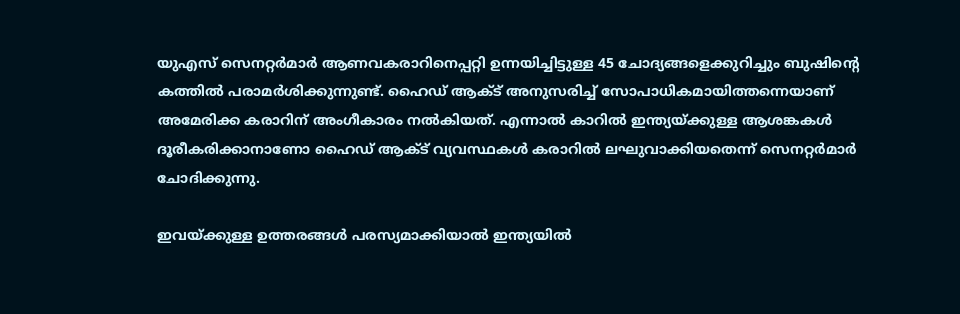യുഎസ്‌ സെനറ്റര്‍മാര്‍ ആണവകരാറിനെപ്പറ്റി ഉന്നയിച്ചിട്ടുള്ള 45 ചോദ്യങ്ങളെക്കുറിച്ചും ബുഷിന്റെ കത്തില്‍ പരാമര്‍ശിക്കുന്നുണ്ട്‌. ഹൈഡ്‌ ആക്ട്‌ അനുസരിച്ച്‌ സോപാധികമായിത്തന്നെയാണ്‌ അമേരിക്ക കരാറിന്‌ അംഗീകാരം നല്‍കിയത്‌. എന്നാല്‍ കാറില്‍ ഇന്ത്യയ്‌ക്കുള്ള ആശങ്കകള്‍ ദൂരീകരിക്കാനാണോ ഹൈഡ്‌ ആക്ട്‌ വ്യവസ്ഥകള്‍ കരാറില്‍ ലഘുവാക്കിയതെന്ന്‌ സെനറ്റര്‍മാര്‍ ചോദിക്കുന്നു.

ഇവയ്‌ക്കുള്ള ഉത്തരങ്ങള്‍ പരസ്യമാക്കിയാല്‍ ഇന്ത്യയില്‍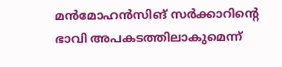മന്‍മോഹന്‍സിങ്‌ സര്‍ക്കാറിന്റെ ഭാവി അപകടത്തിലാകുമെന്ന്‌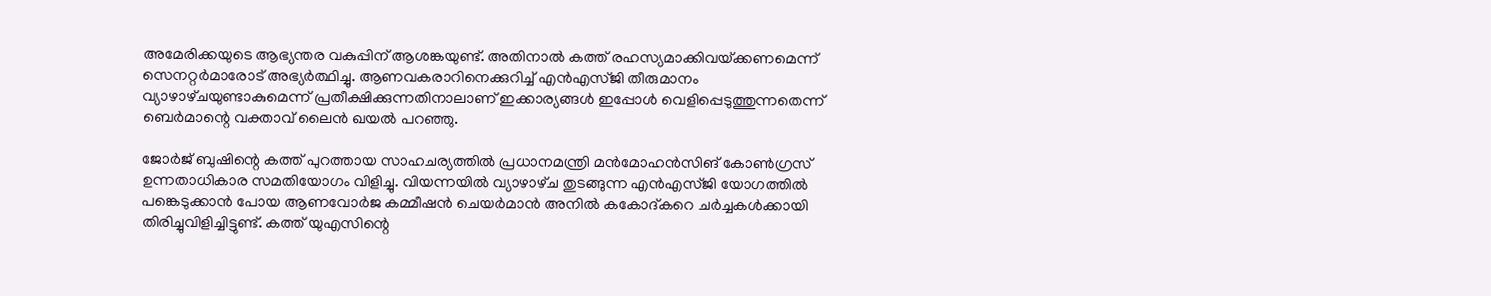അമേരിക്കയുടെ ആഭ്യന്തര വകുപ്പിന്‌ ആശങ്കയുണ്ട്‌. അതിനാല്‍ കത്ത്‌ രഹസ്യമാക്കിവയ്‌ക്കണമെന്ന്‌ സെനറ്റര്‍മാരോട്‌ അഭ്യര്‍ത്ഥിച്ചു. ആണവകരാറിനെക്കുറിച്ച്‌ എന്‍എസ്‌ജി തീരുമാനം വ്യാഴാഴ്‌ചയുണ്ടാകുമെന്ന്‌ പ്രതീക്ഷിക്കുന്നതിനാലാണ്‌ ഇക്കാര്യങ്ങള്‍ ഇപ്പോള്‍ വെളിപ്പെടുത്തുന്നതെന്ന്‌ ബെര്‍മാന്റെ വക്താവ്‌ ലൈന്‍ ഖയല്‍ പറഞ്ഞു.

ജോര്‍ജ്‌ ബുഷിന്റെ കത്ത്‌ പുറത്തായ സാഹചര്യത്തില്‍ പ്രധാനമന്ത്രി മന്‍മോഹന്‍സിങ്‌ കോണ്‍ഗ്രസ്‌ ഉന്നതാധികാര സമതിയോഗം വിളിച്ചു. വിയന്നയില്‍ വ്യാഴാഴ്‌ച തുടങ്ങുന്ന എന്‍എസ്‌ജി യോഗത്തില്‍ പങ്കെടുക്കാന്‍ പോയ ആണവോര്‍ജ കമ്മീഷന്‍ ചെയര്‍മാന്‍ അനില്‍ കകോദ്‌കറെ ചര്‍ച്ചകള്‍ക്കായി തിരിച്ചുവിളിച്ചിട്ടുണ്ട്‌. കത്ത്‌ യുഎസിന്റെ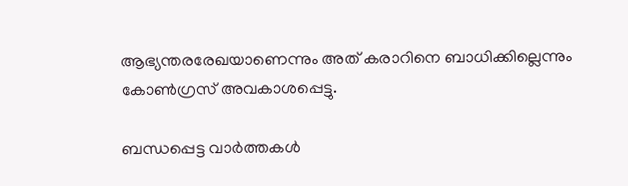ആഭ്യന്തരരേഖയാണെന്നും അത്‌ കരാറിനെ ബാധിക്കില്ലെന്നും കോണ്‍ഗ്രസ്‌ അവകാശപ്പെട്ടു.

ബന്ധപ്പെട്ട വാര്‍ത്തകള്‍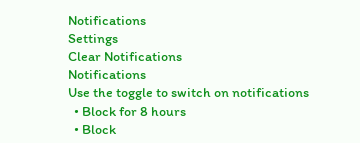Notifications
Settings
Clear Notifications
Notifications
Use the toggle to switch on notifications
  • Block for 8 hours
  • Block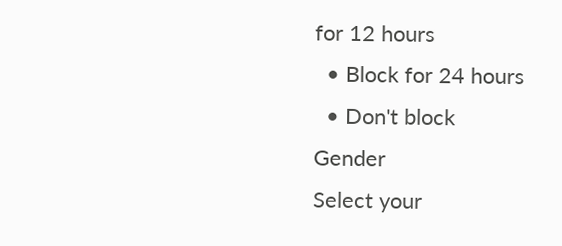for 12 hours
  • Block for 24 hours
  • Don't block
Gender
Select your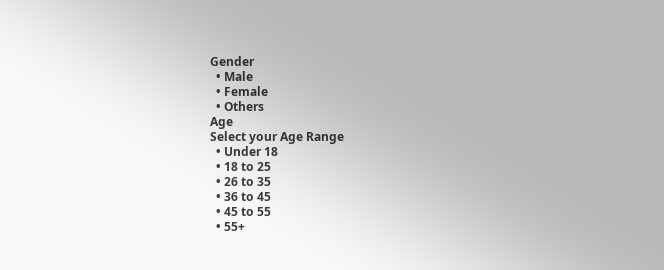Gender
  • Male
  • Female
  • Others
Age
Select your Age Range
  • Under 18
  • 18 to 25
  • 26 to 35
  • 36 to 45
  • 45 to 55
  • 55+